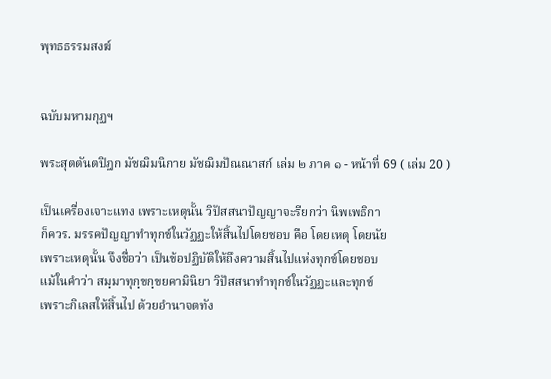พุทธธรรมสงฆ์


ฉบับมหามกุฏฯ

พระสุตตันตปิฎก มัชฌิมนิกาย มัชฌิมปัณณาสก์ เล่ม ๒ ภาค ๑ - หน้าที่ 69 ( เล่ม 20 )

เป็นเครื่องเจาะแทง เพราะเหตุนั้น วิปัสสนาปัญญาจะรียกว่า นิพเพธิกา
ก็ควร. มรรคปัญญาทำทุกข์ในวัฏฏะให้สิ้นไปโดยชอบ คือ โดยเหตุ โดยนัย
เพราะเหตุนั้น จึงชื่อว่า เป็นข้อปฏิบัติให้ถึงความสิ้นไปแห่งทุกข์โดยชอบ
แม้ในคำว่า สมฺมาทุกฺขกฺขยคามินิยา วิปัสสนาทำทุกข์ในวัฏฏะและทุกข์
เพราะกิเลสให้สิ้นไป ด้วยอำนาจตทัง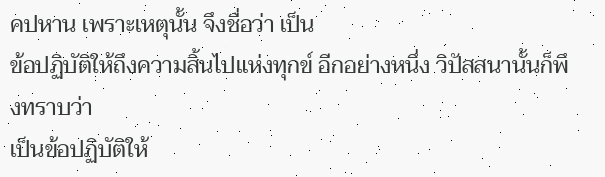คปหาน เพราะเหตุนั้น จึงชื่อว่า เป็น
ข้อปฏิบัติให้ถึงความสิ้นไปแห่งทุกข์ อีกอย่างหนึ่ง วิปัสสนานั้นก็พึงทราบว่า
เป็นข้อปฏิบัติให้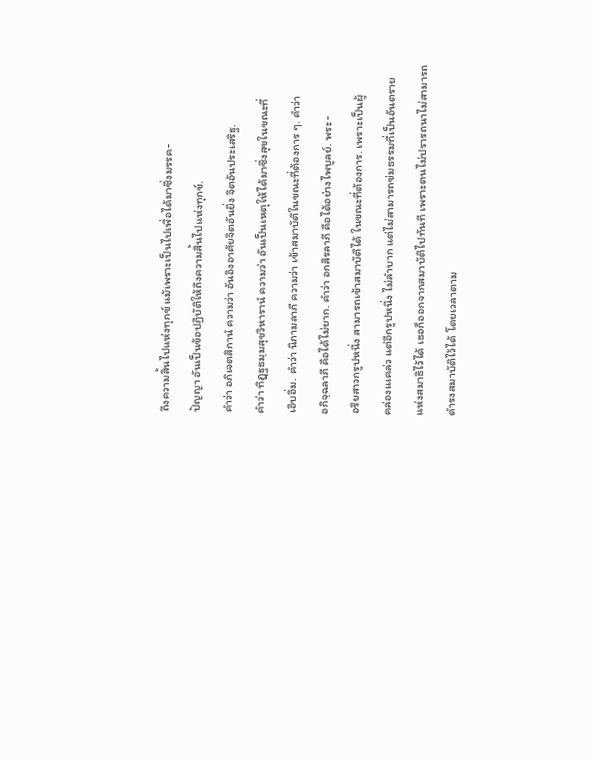ถึงความสิ้นไปแห่งทุกข์ แม้เพราะเป็นไปเพื่อได้มาซึ่งมรรค-
ปัญญา อันเป็นข้อปฏิบัติให้ถึงความสิ้นไปแห่งทุกข์.
คำว่า อภิเจตสิกานํ ความว่า อันอิงอาศัยจิตอันยิ่ง จิตอันประเสริฐ.
คำว่า ทิฏฺฐธมฺมสุขวิหารานํ ความว่า อันเป็นเหตุให้ได้มาซึ่งสุขในขณะที่
เอิบอิ่ม. คำว่า นิกามลาภี ความว่า เข้าสมาบัติในขณะที่ต้องการ ๆ. คำว่า
อกิจฺฉลาภี คือได้ไม่ยาก. คำว่า อกสิรลาภี คือได้อย่างไพบูลย์. พระ-
อริยสาวกรูปหนึ่ง สามารถเข้าสมาบัติได้ ในขณะที่ต้องการ. เพราะเป็นผู้
คล่องแเคล่ว แต่อีกรูปหนึ่ง ไม่ลำบาก แต่ไม่สามารถข่มธรรมที่เป็นอันตราย
แห่งสมาธิไว้ได้ เธอก็ออกจากสมาบัติไปทันที เพราะตนไม่ปรารถนาไม่สามารถ
ดำรงสมาบัติไว้ได้ โดยเวลาตาม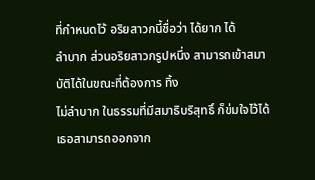ที่กำหนดไว้ อริยสาวกนี้ชื่อว่า ได้ยาก ได้
ลำบาก ส่วนอริยสาวกรูปหนึ่ง สามารถเข้าสมาบัติได้ในขณะที่ต้องการ ทิ้ง
ไม่ลำบาก ในธรรมที่มีสมาธิบริสุทธิ์ ก็ข่มใจไว้ได้ เธอสามารถออกจาก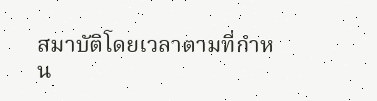สมาบัติโดยเวลาตามที่กำหน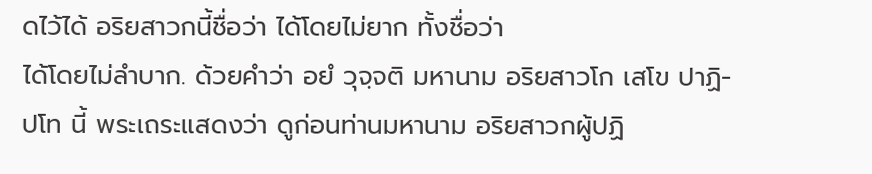ดไว้ได้ อริยสาวกนี้ชื่อว่า ได้โดยไม่ยาก ทั้งชื่อว่า
ได้โดยไม่ลำบาก. ด้วยคำว่า อยํ วุจฺจติ มหานาม อริยสาวโก เสโข ปาฏิ-
ปโท นี้ พระเถระแสดงว่า ดูก่อนท่านมหานาม อริยสาวกผู้ปฏิ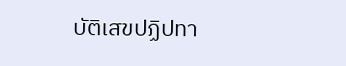บัติเสขปฏิปทา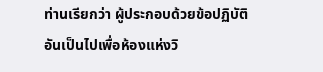ท่านเรียกว่า ผู้ประกอบด้วยข้อปฏิบัติ อันเป็นไปเพื่อห้องแห่งวิ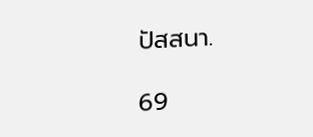ปัสสนา.

69